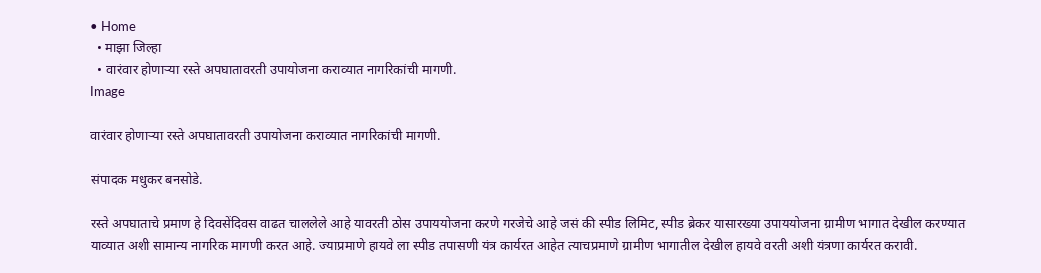• Home
  • माझा जिल्हा
  • वारंवार होणाऱ्या रस्ते अपघातावरती उपायोजना कराव्यात नागरिकांची मागणी.
Image

वारंवार होणाऱ्या रस्ते अपघातावरती उपायोजना कराव्यात नागरिकांची मागणी.

संपादक मधुकर बनसोडे.

रस्ते अपघाताचे प्रमाण हे दिवसेंदिवस वाढत चाललेले आहे यावरती ठोस उपाययोजना करणे गरजेचे आहे जसं की स्पीड लिमिट, स्पीड ब्रेकर यासारख्या उपाययोजना ग्रामीण भागात देखील करण्यात याव्यात अशी सामान्य नागरिक मागणी करत आहे. ज्याप्रमाणे हायवे ला स्पीड तपासणी यंत्र कार्यरत आहेत त्याचप्रमाणे ग्रामीण भागातील देखील हायवे वरती अशी यंत्रणा कार्यरत करावी.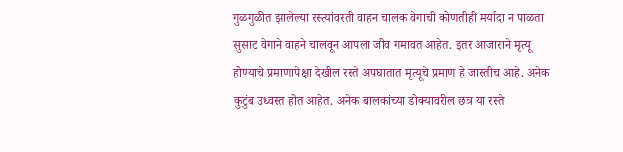गुळगुळीत झालेल्या रस्त्यांवरती वाहन चालक वेगाची कोणतीही मर्यादा न पाळता सुसाट वेगाने वाहने चालवून आपला जीव गमावत आहेत. इतर आजाराने मृत्यू होण्याचे प्रमाणापेक्षा देखील रस्ते अपघातात मृत्यूचे प्रमाण हे जास्तीच आहे. अनेक कुटुंब उध्वस्त होत आहेत. अनेक बालकांच्या डोक्यावरील छत्र या रस्ते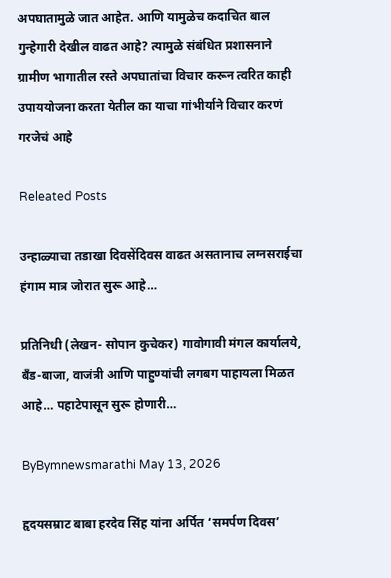अपघातामुळे जात आहेत. आणि यामुळेच कदाचित बाल गुन्हेगारी देखील वाढत आहे? त्यामुळे संबंधित प्रशासनाने ग्रामीण भागातील रस्ते अपघातांचा विचार करून त्वरित काही उपाययोजना करता येतील का याचा गांभीर्याने विचार करणं गरजेचं आहे

Releated Posts

उन्हाळ्याचा तडाखा दिवसेंदिवस वाढत असतानाच लग्नसराईचा हंगाम मात्र जोरात सुरू आहे…

प्रतिनिधी (लेखन- सोपान कुचेकर) गावोगावी मंगल कार्यालये, बँड-बाजा, वाजंत्री आणि पाहुण्यांची लगबग पाहायला मिळत आहे… पहाटेपासून सुरू होणारी…

ByBymnewsmarathi May 13, 2026

हृदयसम्राट बाबा हरदेव सिंह यांना अर्पित ‘समर्पण दिवस’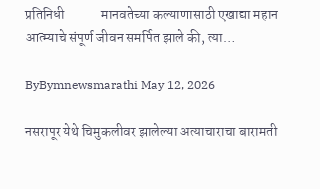प्रतिनिधी             मानवतेच्या कल्याणासाठी एखाद्या महान आत्म्याचे संपूर्ण जीवन समर्पित झाले की, त्या…

ByBymnewsmarathi May 12, 2026

नसरापूर येथे चिमुकलीवर झालेल्या अत्याचाराचा बारामती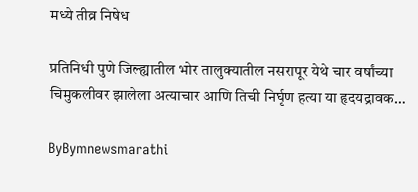मध्ये तीव्र निषेध

प्रतिनिधी पुणे जिल्ह्यातील भोर तालुक्यातील नसरापूर येथे चार वर्षांच्या चिमुकलीवर झालेला अत्याचार आणि तिची निर्घृण हत्या या हृदयद्रावक…

ByBymnewsmarathi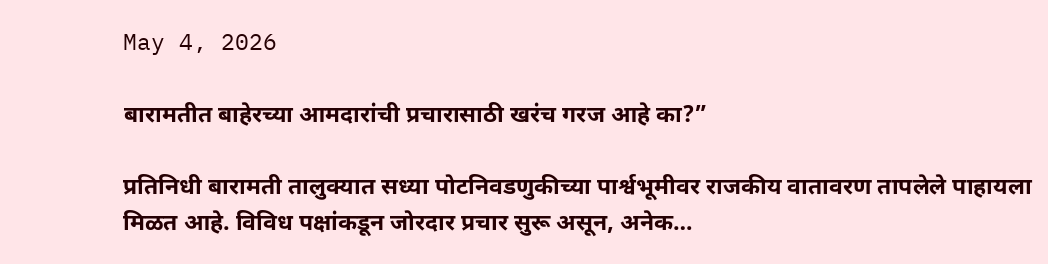May 4, 2026

बारामतीत बाहेरच्या आमदारांची प्रचारासाठी खरंच गरज आहे का?”

प्रतिनिधी बारामती तालुक्यात सध्या पोटनिवडणुकीच्या पार्श्वभूमीवर राजकीय वातावरण तापलेले पाहायला मिळत आहे. विविध पक्षांकडून जोरदार प्रचार सुरू असून, अनेक…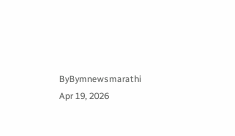ByBymnewsmarathi Apr 19, 2026